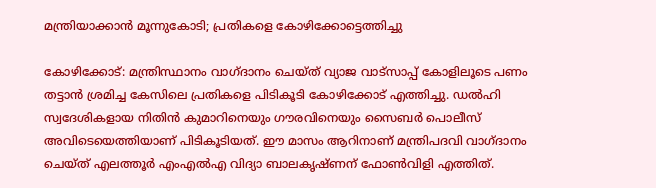മന്ത്രിയാക്കാന്‍ മൂന്നുകോടി; പ്രതികളെ കോഴിക്കോട്ടെത്തിച്ചു

കോഴിക്കോട്: മന്ത്രിസ്ഥാനം വാഗ്ദാനം ചെയ്ത് വ്യാജ വാട്സാപ്പ് കോളിലൂടെ പണം തട്ടാന്‍ ശ്രമിച്ച കേസിലെ പ്രതികളെ പിടികൂടി കോഴിക്കോട് എത്തിച്ചു. ഡല്‍ഹി സ്വദേശികളായ നിതിന്‍ കുമാറിനെയും ഗൗരവിനെയും സൈബര്‍ പൊലീസ് അവിടെയെത്തിയാണ് പിടികൂടിയത്. ഈ മാസം ആറിനാണ് മന്ത്രിപദവി വാഗ്ദാനം ചെയ്ത് എലത്തൂര്‍ എംഎല്‍എ വിദ്യാ ബാലകൃഷ്ണന് ഫോണ്‍വിളി എത്തിത്.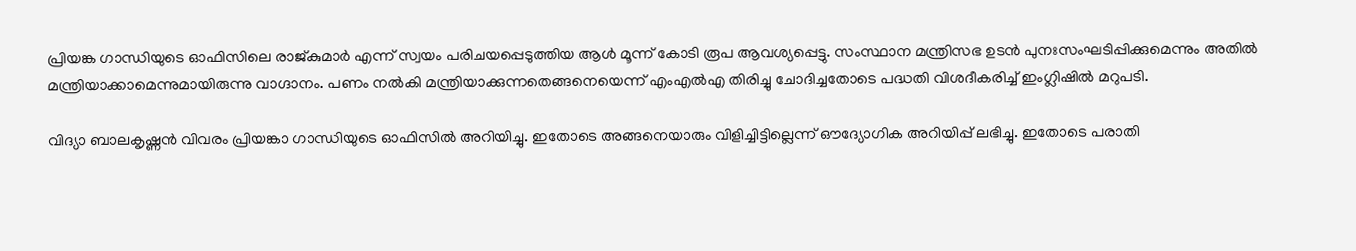പ്രിയങ്ക ഗാന്ധിയുടെ ഓഫിസിലെ രാജ്കുമാര്‍ എന്ന് സ്വയം പരിചയപ്പെടുത്തിയ ആള്‍ മൂന്ന് കോടി രൂപ ആവശ്യപ്പെട്ടു. സംസ്ഥാന മന്ത്രിസഭ ഉടന്‍ പുനഃസംഘടിപ്പിക്കുമെന്നും അതില്‍ മന്ത്രിയാക്കാമെന്നുമായിരുന്നു വാഗ്ദാനം. പണം നല്‍കി മന്ത്രിയാക്കുന്നതെങ്ങനെയെന്ന് എംഎല്‍എ തിരിച്ചു ചോദിച്ചതോടെ പദ്ധതി വിശദീകരിച്ച് ഇംഗ്ലിഷില്‍ മറുപടി.

വിദ്യാ ബാലകൃഷ്ണന്‍ വിവരം പ്രിയങ്കാ ഗാന്ധിയുടെ ഓഫിസില്‍ അറിയിച്ചു. ഇതോടെ അങ്ങനെയാരും വിളിച്ചിട്ടില്ലെന്ന് ഔദ്യോഗിക അറിയിപ്പ് ലഭിച്ചു. ഇതോടെ പരാതി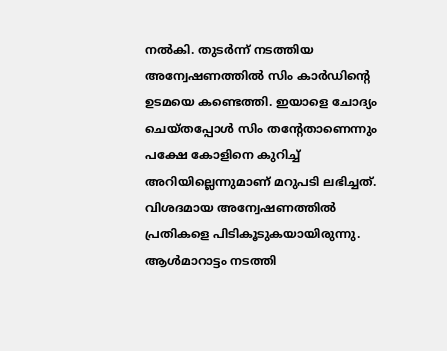നല്‍കി. തുടര്‍ന്ന് നടത്തിയ അന്വേഷണത്തില്‍ സിം കാര്‍ഡിന്‍റെ ഉടമയെ കണ്ടെത്തി. ഇയാളെ ചോദ്യം ചെയ്തപ്പോള്‍ സിം തന്‍റേതാണെന്നും പക്ഷേ കോളിനെ കുറിച്ച് അറിയില്ലെന്നുമാണ് മറുപടി ലഭിച്ചത്. വിശദമായ അന്വേഷണത്തില്‍ പ്രതികളെ പിടികൂടുകയായിരുന്നു. ആള്‍മാറാട്ടം നടത്തി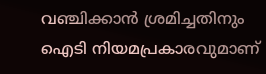വഞ്ചിക്കാന്‍ ശ്രമിച്ചതിനും ഐടി നിയമപ്രകാരവുമാണ്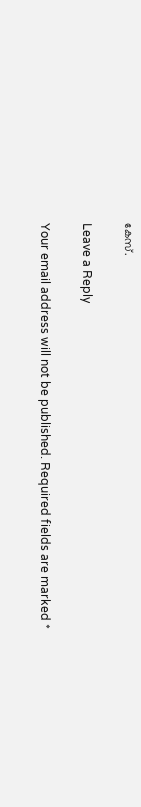കേസ്.

Leave a Reply

Your email address will not be published. Required fields are marked *